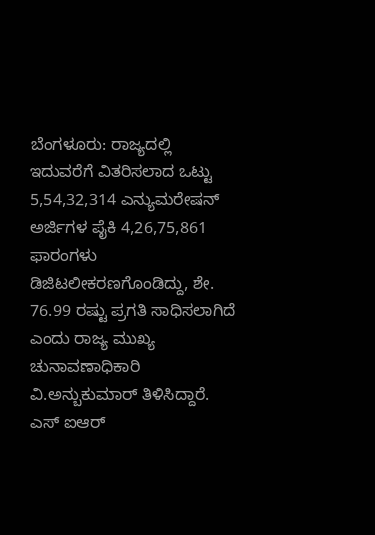ಬೆಂಗಳೂರು: ರಾಜ್ಯದಲ್ಲಿ ಇದುವರೆಗೆ ವಿತರಿಸಲಾದ ಒಟ್ಟು 5,54,32,314 ಎನ್ಯುಮರೇಷನ್ ಅರ್ಜಿಗಳ ಪೈಕಿ 4,26,75,861 ಫಾರಂಗಳು ಡಿಜಿಟಲೀಕರಣಗೊಂಡಿದ್ದು, ಶೇ. 76.99 ರಷ್ಟು ಪ್ರಗತಿ ಸಾಧಿಸಲಾಗಿದೆ ಎಂದು ರಾಜ್ಯ ಮುಖ್ಯ ಚುನಾವಣಾಧಿಕಾರಿ ವಿ.ಅನ್ಬುಕುಮಾರ್ ತಿಳಿಸಿದ್ದಾರೆ.
ಎಸ್ ಐಆರ್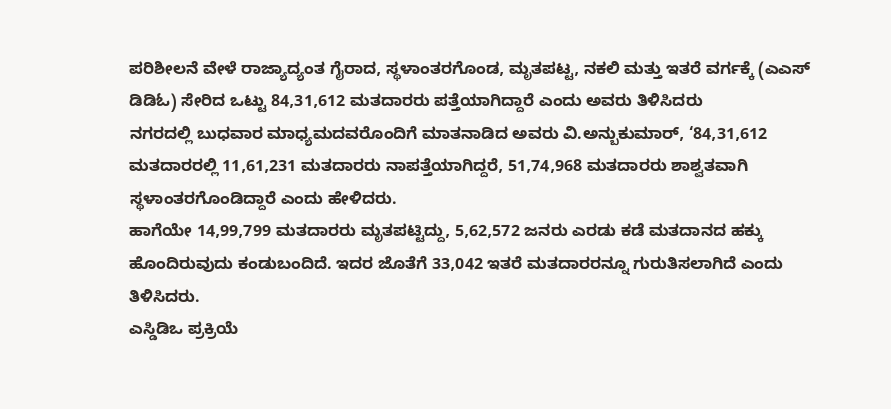ಪರಿಶೀಲನೆ ವೇಳೆ ರಾಜ್ಯಾದ್ಯಂತ ಗೈರಾದ, ಸ್ಥಳಾಂತರಗೊಂಡ, ಮೃತಪಟ್ಟ, ನಕಲಿ ಮತ್ತು ಇತರೆ ವರ್ಗಕ್ಕೆ (ಎಎಸ್ ಡಿಡಿಓ) ಸೇರಿದ ಒಟ್ಟು 84,31,612 ಮತದಾರರು ಪತ್ತೆಯಾಗಿದ್ದಾರೆ ಎಂದು ಅವರು ತಿಳಿಸಿದರು
ನಗರದಲ್ಲಿ ಬುಧವಾರ ಮಾಧ್ಯಮದವರೊಂದಿಗೆ ಮಾತನಾಡಿದ ಅವರು ವಿ.ಅನ್ಬುಕುಮಾರ್, ‘84,31,612 ಮತದಾರರಲ್ಲಿ 11,61,231 ಮತದಾರರು ನಾಪತ್ತೆಯಾಗಿದ್ದರೆ, 51,74,968 ಮತದಾರರು ಶಾಶ್ವತವಾಗಿ ಸ್ಥಳಾಂತರಗೊಂಡಿದ್ದಾರೆ ಎಂದು ಹೇಳಿದರು.
ಹಾಗೆಯೇ 14,99,799 ಮತದಾರರು ಮೃತಪಟ್ಟಿದ್ದು, 5,62,572 ಜನರು ಎರಡು ಕಡೆ ಮತದಾನದ ಹಕ್ಕು ಹೊಂದಿರುವುದು ಕಂಡುಬಂದಿದೆ. ಇದರ ಜೊತೆಗೆ 33,042 ಇತರೆ ಮತದಾರರನ್ನೂ ಗುರುತಿಸಲಾಗಿದೆ ಎಂದು ತಿಳಿಸಿದರು.
ಎಸ್ಡಿಡಿಒ ಪ್ರಕ್ರಿಯೆ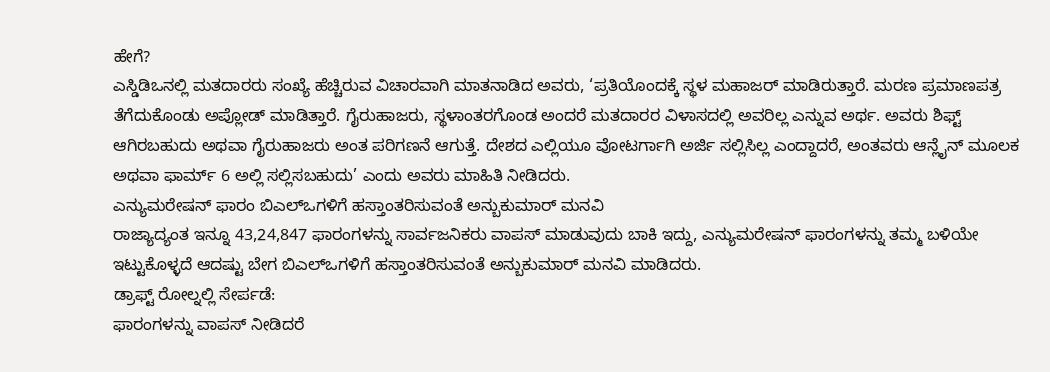ಹೇಗೆ?
ಎಸ್ಡಿಡಿಒನಲ್ಲಿ ಮತದಾರರು ಸಂಖ್ಯೆ ಹೆಚ್ಚಿರುವ ವಿಚಾರವಾಗಿ ಮಾತನಾಡಿದ ಅವರು, ‘ಪ್ರತಿಯೊಂದಕ್ಕೆ ಸ್ಥಳ ಮಹಾಜರ್ ಮಾಡಿರುತ್ತಾರೆ. ಮರಣ ಪ್ರಮಾಣಪತ್ರ ತೆಗೆದುಕೊಂಡು ಅಪ್ಲೋಡ್ ಮಾಡಿತ್ತಾರೆ. ಗೈರುಹಾಜರು, ಸ್ಥಳಾಂತರಗೊಂಡ ಅಂದರೆ ಮತದಾರರ ವಿಳಾಸದಲ್ಲಿ ಅವರಿಲ್ಲ ಎನ್ನುವ ಅರ್ಥ. ಅವರು ಶಿಫ್ಟ್ ಆಗಿರಬಹುದು ಅಥವಾ ಗೈರುಹಾಜರು ಅಂತ ಪರಿಗಣನೆ ಆಗುತ್ತೆ. ದೇಶದ ಎಲ್ಲಿಯೂ ವೋಟರ್ಗಾಗಿ ಅರ್ಜಿ ಸಲ್ಲಿಸಿಲ್ಲ ಎಂದ್ದಾದರೆ, ಅಂತವರು ಆನ್ಲೈನ್ ಮೂಲಕ ಅಥವಾ ಫಾರ್ಮ್ 6 ಅಲ್ಲಿ ಸಲ್ಲಿಸಬಹುದು’ ಎಂದು ಅವರು ಮಾಹಿತಿ ನೀಡಿದರು.
ಎನ್ಯುಮರೇಷನ್ ಫಾರಂ ಬಿಎಲ್ಒಗಳಿಗೆ ಹಸ್ತಾಂತರಿಸುವಂತೆ ಅನ್ಬುಕುಮಾರ್ ಮನವಿ
ರಾಜ್ಯಾದ್ಯಂತ ಇನ್ನೂ 43,24,847 ಫಾರಂಗಳನ್ನು ಸಾರ್ವಜನಿಕರು ವಾಪಸ್ ಮಾಡುವುದು ಬಾಕಿ ಇದ್ದು, ಎನ್ಯುಮರೇಷನ್ ಫಾರಂಗಳನ್ನು ತಮ್ಮ ಬಳಿಯೇ ಇಟ್ಟುಕೊಳ್ಳದೆ ಆದಷ್ಟು ಬೇಗ ಬಿಎಲ್ಒಗಳಿಗೆ ಹಸ್ತಾಂತರಿಸುವಂತೆ ಅನ್ಬುಕುಮಾರ್ ಮನವಿ ಮಾಡಿದರು.
ಡ್ರಾಫ್ಟ್ ರೋಲ್ನಲ್ಲಿ ಸೇರ್ಪಡೆ:
ಫಾರಂಗಳನ್ನು ವಾಪಸ್ ನೀಡಿದರೆ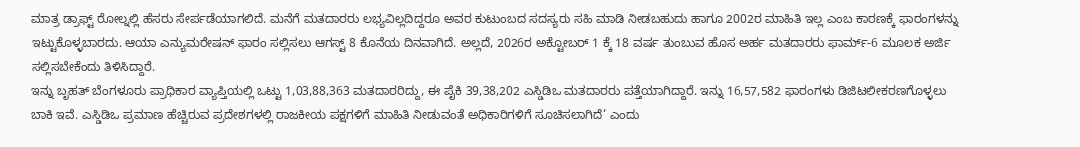ಮಾತ್ರ ಡ್ರಾಫ್ಟ್ ರೋಲ್ನಲ್ಲಿ ಹೆಸರು ಸೇರ್ಪಡೆಯಾಗಲಿದೆ. ಮನೆಗೆ ಮತದಾರರು ಲಭ್ಯವಿಲ್ಲದಿದ್ದರೂ ಅವರ ಕುಟುಂಬದ ಸದಸ್ಯರು ಸಹಿ ಮಾಡಿ ನೀಡಬಹುದು ಹಾಗೂ 2002ರ ಮಾಹಿತಿ ಇಲ್ಲ ಎಂಬ ಕಾರಣಕ್ಕೆ ಫಾರಂಗಳನ್ನು ಇಟ್ಟುಕೊಳ್ಳಬಾರದು. ಆಯಾ ಎನ್ಯುಮರೇಷನ್ ಫಾರಂ ಸಲ್ಲಿಸಲು ಆಗಸ್ಟ್ 8 ಕೊನೆಯ ದಿನವಾಗಿದೆ. ಅಲ್ಲದೆ, 2026ರ ಅಕ್ಟೋಬರ್ 1 ಕ್ಕೆ 18 ವರ್ಷ ತುಂಬುವ ಹೊಸ ಅರ್ಹ ಮತದಾರರು ಫಾರ್ಮ್-6 ಮೂಲಕ ಅರ್ಜಿ ಸಲ್ಲಿಸಬೇಕೆಂದು ತಿಳಿಸಿದ್ದಾರೆ.
ಇನ್ನು ಬೃಹತ್ ಬೆಂಗಳೂರು ಪ್ರಾಧಿಕಾರ ವ್ಯಾಪ್ತಿಯಲ್ಲಿ ಒಟ್ಟು 1,03,88,363 ಮತದಾರರಿದ್ದು, ಈ ಪೈಕಿ 39,38,202 ಎಸ್ಡಿಡಿಒ ಮತದಾರರು ಪತ್ತೆಯಾಗಿದ್ದಾರೆ. ಇನ್ನು 16,57,582 ಫಾರಂಗಳು ಡಿಜಿಟಲೀಕರಣಗೊಳ್ಳಲು ಬಾಕಿ ಇವೆ. ಎಸ್ಡಿಡಿಒ ಪ್ರಮಾಣ ಹೆಚ್ಚಿರುವ ಪ್ರದೇಶಗಳಲ್ಲಿ ರಾಜಕೀಯ ಪಕ್ಷಗಳಿಗೆ ಮಾಹಿತಿ ನೀಡುವಂತೆ ಅಧಿಕಾರಿಗಳಿಗೆ ಸೂಚಿಸಲಾಗಿದೆ’ ಎಂದು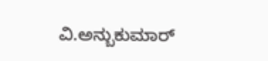ವಿ.ಅನ್ಬುಕುಮಾರ್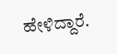ಹೇಳಿದ್ದಾರೆ.